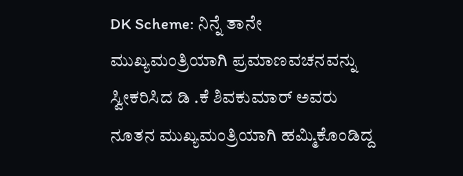DK Scheme: ನಿನ್ನೆ ತಾನೇ ಮುಖ್ಯಮಂತ್ರಿಯಾಗಿ ಪ್ರಮಾಣವಚನವನ್ನು ಸ್ವೀಕರಿಸಿದ ಡಿ .ಕೆ ಶಿವಕುಮಾರ್ ಅವರು ನೂತನ ಮುಖ್ಯಮಂತ್ರಿಯಾಗಿ ಹಮ್ಮಿಕೊಂಡಿದ್ದ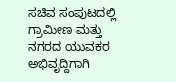ಸಚಿವ ಸಂಪುಟದಲ್ಲಿ ಗ್ರಾಮೀಣ ಮತ್ತು ನಗರದ ಯುವಕರ ಅಭಿವೃದ್ದಿಗಾಗಿ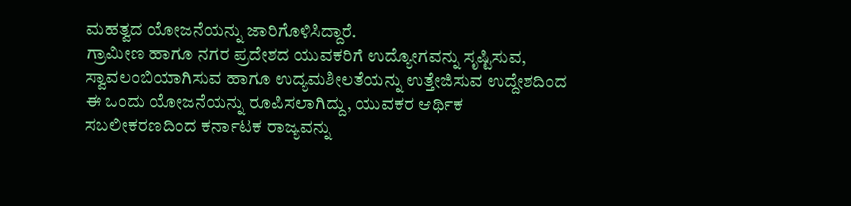ಮಹತ್ವದ ಯೋಜನೆಯನ್ನು ಜಾರಿಗೊಳಿಸಿದ್ದಾರೆ.
ಗ್ರಾಮೀಣ ಹಾಗೂ ನಗರ ಪ್ರದೇಶದ ಯುವಕರಿಗೆ ಉದ್ಯೋಗವನ್ನು ಸೃಷ್ಟಿಸುವ, ಸ್ವಾವಲಂಬಿಯಾಗಿಸುವ ಹಾಗೂ ಉದ್ಯಮಶೀಲತೆಯನ್ನು ಉತ್ತೇಜಿಸುವ ಉದ್ದೇಶದಿಂದ ಈ ಒಂದು ಯೋಜನೆಯನ್ನು ರೂಪಿಸಲಾಗಿದ್ದು, ಯುವಕರ ಆರ್ಥಿಕ ಸಬಲೀಕರಣದಿಂದ ಕರ್ನಾಟಕ ರಾಜ್ಯವನ್ನು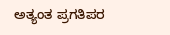ಅತ್ಯಂತ ಪ್ರಗತಿಪರ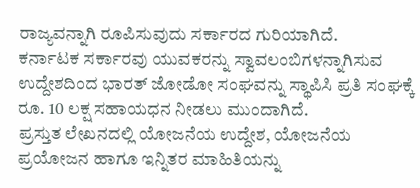ರಾಜ್ಯವನ್ನಾಗಿ ರೂಪಿಸುವುದು ಸರ್ಕಾರದ ಗುರಿಯಾಗಿದೆ.
ಕರ್ನಾಟಕ ಸರ್ಕಾರವು ಯುವಕರನ್ನು ಸ್ವಾವಲಂಬಿಗಳನ್ನಾಗಿಸುವ ಉದ್ದೇಶದಿಂದ ಭಾರತ್ ಜೋಡೋ ಸಂಘವನ್ನು ಸ್ಥಾಪಿಸಿ ಪ್ರತಿ ಸಂಘಕ್ಕೆ ರೂ. 10 ಲಕ್ಷ ಸಹಾಯಧನ ನೀಡಲು ಮುಂದಾಗಿದೆ.
ಪ್ರಸ್ತುತ ಲೇಖನದಲ್ಲಿ ಯೋಜನೆಯ ಉದ್ದೇಶ, ಯೋಜನೆಯ ಪ್ರಯೋಜನ ಹಾಗೂ ಇನ್ನಿತರ ಮಾಹಿತಿಯನ್ನು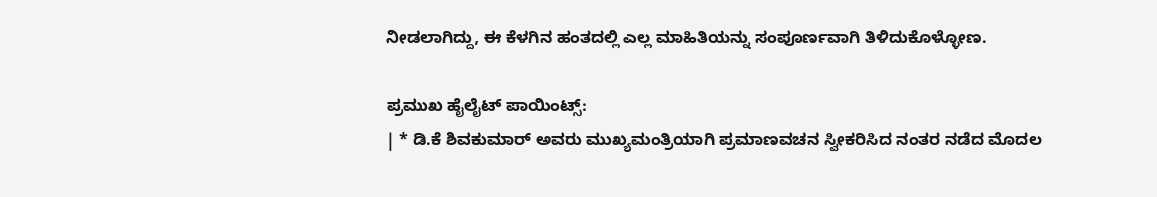ನೀಡಲಾಗಿದ್ದು, ಈ ಕೆಳಗಿನ ಹಂತದಲ್ಲಿ ಎಲ್ಲ ಮಾಹಿತಿಯನ್ನು ಸಂಪೂರ್ಣವಾಗಿ ತಿಳಿದುಕೊಳ್ಳೋಣ.

ಪ್ರಮುಖ ಹೈಲೈಟ್ ಪಾಯಿಂಟ್ಸ್:
| * ಡಿ.ಕೆ ಶಿವಕುಮಾರ್ ಅವರು ಮುಖ್ಯಮಂತ್ರಿಯಾಗಿ ಪ್ರಮಾಣವಚನ ಸ್ವೀಕರಿಸಿದ ನಂತರ ನಡೆದ ಮೊದಲ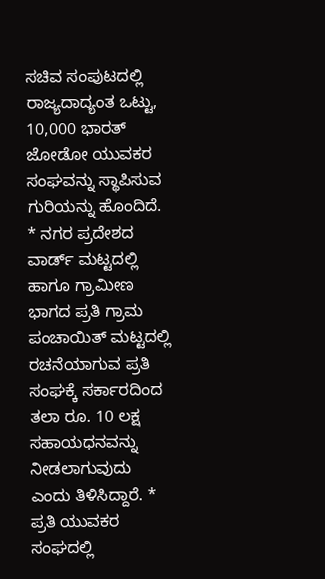ಸಚಿವ ಸಂಪುಟದಲ್ಲಿ ರಾಜ್ಯದಾದ್ಯಂತ ಒಟ್ಟು, 10,000 ಭಾರತ್ ಜೋಡೋ ಯುವಕರ ಸಂಘವನ್ನು ಸ್ಥಾಪಿಸುವ ಗುರಿಯನ್ನು ಹೊಂದಿದೆ. * ನಗರ ಪ್ರದೇಶದ ವಾರ್ಡ್ ಮಟ್ಟದಲ್ಲಿ ಹಾಗೂ ಗ್ರಾಮೀಣ ಭಾಗದ ಪ್ರತಿ ಗ್ರಾಮ ಪಂಚಾಯಿತ್ ಮಟ್ಟದಲ್ಲಿ ರಚನೆಯಾಗುವ ಪ್ರತಿ ಸಂಘಕ್ಕೆ ಸರ್ಕಾರದಿಂದ ತಲಾ ರೂ. 10 ಲಕ್ಷ ಸಹಾಯಧನವನ್ನು ನೀಡಲಾಗುವುದು ಎಂದು ತಿಳಿಸಿದ್ದಾರೆ. * ಪ್ರತಿ ಯುವಕರ ಸಂಘದಲ್ಲಿ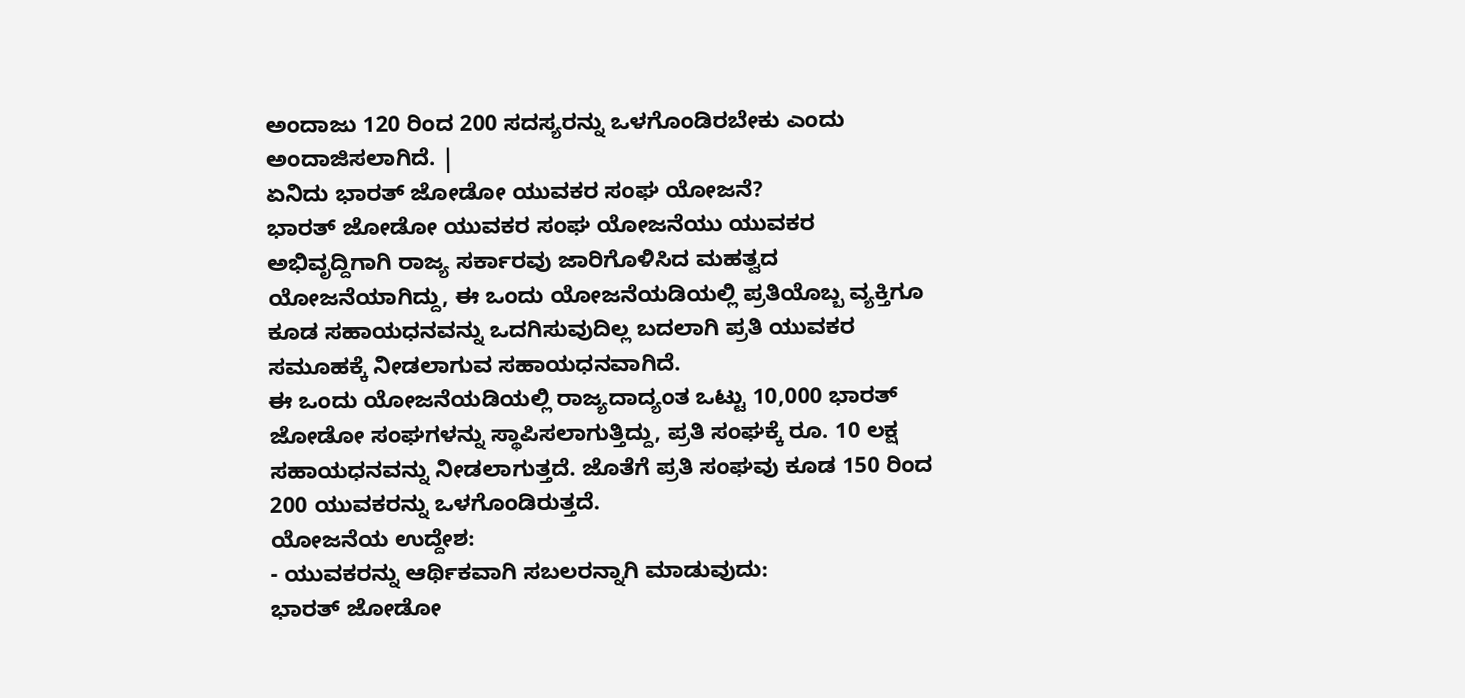ಅಂದಾಜು 120 ರಿಂದ 200 ಸದಸ್ಯರನ್ನು ಒಳಗೊಂಡಿರಬೇಕು ಎಂದು ಅಂದಾಜಿಸಲಾಗಿದೆ. |
ಏನಿದು ಭಾರತ್ ಜೋಡೋ ಯುವಕರ ಸಂಘ ಯೋಜನೆ?
ಭಾರತ್ ಜೋಡೋ ಯುವಕರ ಸಂಘ ಯೋಜನೆಯು ಯುವಕರ ಅಭಿವೃದ್ದಿಗಾಗಿ ರಾಜ್ಯ ಸರ್ಕಾರವು ಜಾರಿಗೊಳಿಸಿದ ಮಹತ್ವದ ಯೋಜನೆಯಾಗಿದ್ದು, ಈ ಒಂದು ಯೋಜನೆಯಡಿಯಲ್ಲಿ ಪ್ರತಿಯೊಬ್ಬ ವ್ಯಕ್ತಿಗೂ ಕೂಡ ಸಹಾಯಧನವನ್ನು ಒದಗಿಸುವುದಿಲ್ಲ ಬದಲಾಗಿ ಪ್ರತಿ ಯುವಕರ ಸಮೂಹಕ್ಕೆ ನೀಡಲಾಗುವ ಸಹಾಯಧನವಾಗಿದೆ.
ಈ ಒಂದು ಯೋಜನೆಯಡಿಯಲ್ಲಿ ರಾಜ್ಯದಾದ್ಯಂತ ಒಟ್ಟು 10,000 ಭಾರತ್ ಜೋಡೋ ಸಂಘಗಳನ್ನು ಸ್ಥಾಪಿಸಲಾಗುತ್ತಿದ್ದು, ಪ್ರತಿ ಸಂಘಕ್ಕೆ ರೂ. 10 ಲಕ್ಷ ಸಹಾಯಧನವನ್ನು ನೀಡಲಾಗುತ್ತದೆ. ಜೊತೆಗೆ ಪ್ರತಿ ಸಂಘವು ಕೂಡ 150 ರಿಂದ 200 ಯುವಕರನ್ನು ಒಳಗೊಂಡಿರುತ್ತದೆ.
ಯೋಜನೆಯ ಉದ್ದೇಶ:
- ಯುವಕರನ್ನು ಆರ್ಥಿಕವಾಗಿ ಸಬಲರನ್ನಾಗಿ ಮಾಡುವುದು:
ಭಾರತ್ ಜೋಡೋ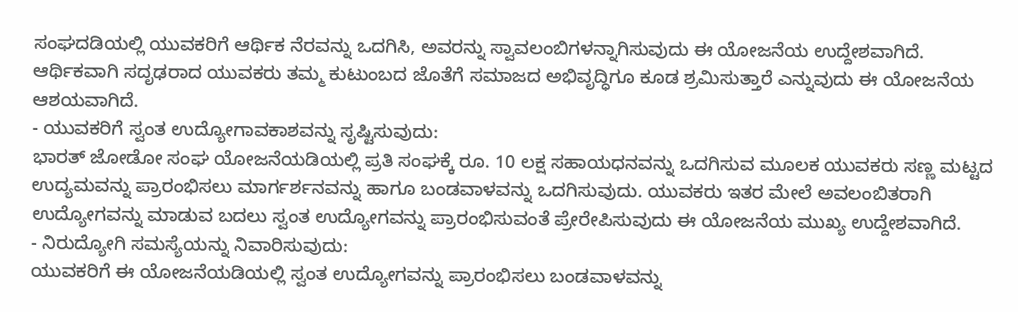ಸಂಘದಡಿಯಲ್ಲಿ ಯುವಕರಿಗೆ ಆರ್ಥಿಕ ನೆರವನ್ನು ಒದಗಿಸಿ, ಅವರನ್ನು ಸ್ವಾವಲಂಬಿಗಳನ್ನಾಗಿಸುವುದು ಈ ಯೋಜನೆಯ ಉದ್ದೇಶವಾಗಿದೆ. ಆರ್ಥಿಕವಾಗಿ ಸದೃಢರಾದ ಯುವಕರು ತಮ್ಮ ಕುಟುಂಬದ ಜೊತೆಗೆ ಸಮಾಜದ ಅಭಿವೃದ್ಧಿಗೂ ಕೂಡ ಶ್ರಮಿಸುತ್ತಾರೆ ಎನ್ನುವುದು ಈ ಯೋಜನೆಯ ಆಶಯವಾಗಿದೆ.
- ಯುವಕರಿಗೆ ಸ್ವಂತ ಉದ್ಯೋಗಾವಕಾಶವನ್ನು ಸೃಷ್ಟಿಸುವುದು:
ಭಾರತ್ ಜೋಡೋ ಸಂಘ ಯೋಜನೆಯಡಿಯಲ್ಲಿ ಪ್ರತಿ ಸಂಘಕ್ಕೆ ರೂ. 10 ಲಕ್ಷ ಸಹಾಯಧನವನ್ನು ಒದಗಿಸುವ ಮೂಲಕ ಯುವಕರು ಸಣ್ಣ ಮಟ್ಟದ ಉದ್ಯಮವನ್ನು ಪ್ರಾರಂಭಿಸಲು ಮಾರ್ಗರ್ಶನವನ್ನು ಹಾಗೂ ಬಂಡವಾಳವನ್ನು ಒದಗಿಸುವುದು. ಯುವಕರು ಇತರ ಮೇಲೆ ಅವಲಂಬಿತರಾಗಿ ಉದ್ಯೋಗವನ್ನು ಮಾಡುವ ಬದಲು ಸ್ವಂತ ಉದ್ಯೋಗವನ್ನು ಪ್ರಾರಂಭಿಸುವಂತೆ ಪ್ರೇರೇಪಿಸುವುದು ಈ ಯೋಜನೆಯ ಮುಖ್ಯ ಉದ್ದೇಶವಾಗಿದೆ.
- ನಿರುದ್ಯೋಗಿ ಸಮಸ್ಯೆಯನ್ನು ನಿವಾರಿಸುವುದು:
ಯುವಕರಿಗೆ ಈ ಯೋಜನೆಯಡಿಯಲ್ಲಿ ಸ್ವಂತ ಉದ್ಯೋಗವನ್ನು ಪ್ರಾರಂಭಿಸಲು ಬಂಡವಾಳವನ್ನು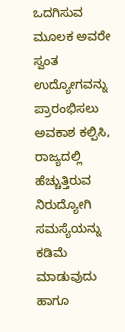ಒದಗಿಸುವ ಮೂಲಕ ಅವರೇ ಸ್ವಂತ ಉದ್ಯೋಗವನ್ನು ಪ್ರಾರಂಭಿಸಲು ಅವಕಾಶ ಕಲ್ಪಿಸಿ, ರಾಜ್ಯದಲ್ಲಿ ಹೆಚ್ಚುತ್ತಿರುವ ನಿರುದ್ಯೋಗಿ ಸಮಸ್ಯೆಯನ್ನು ಕಡಿಮೆ ಮಾಡುವುದು ಹಾಗೂ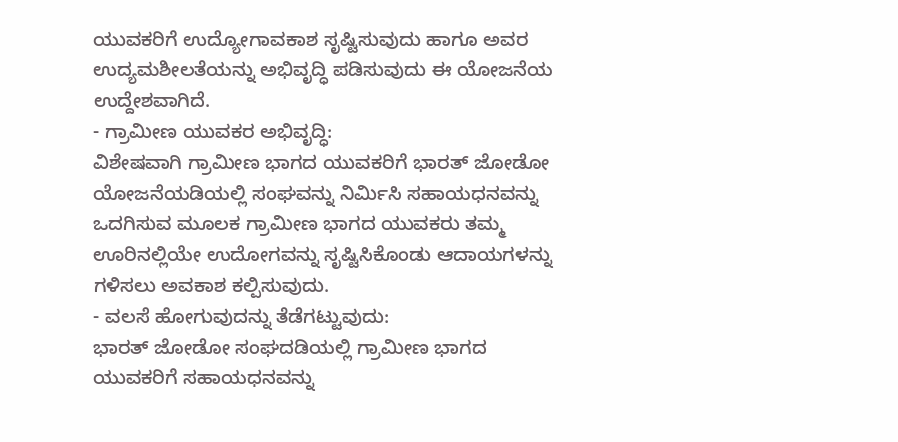ಯುವಕರಿಗೆ ಉದ್ಯೋಗಾವಕಾಶ ಸೃಷ್ಟಿಸುವುದು ಹಾಗೂ ಅವರ ಉದ್ಯಮಶೀಲತೆಯನ್ನು ಅಭಿವೃದ್ಧಿ ಪಡಿಸುವುದು ಈ ಯೋಜನೆಯ ಉದ್ದೇಶವಾಗಿದೆ.
- ಗ್ರಾಮೀಣ ಯುವಕರ ಅಭಿವೃದ್ಧಿ:
ವಿಶೇಷವಾಗಿ ಗ್ರಾಮೀಣ ಭಾಗದ ಯುವಕರಿಗೆ ಭಾರತ್ ಜೋಡೋ ಯೋಜನೆಯಡಿಯಲ್ಲಿ ಸಂಘವನ್ನು ನಿರ್ಮಿಸಿ ಸಹಾಯಧನವನ್ನು ಒದಗಿಸುವ ಮೂಲಕ ಗ್ರಾಮೀಣ ಭಾಗದ ಯುವಕರು ತಮ್ಮ ಊರಿನಲ್ಲಿಯೇ ಉದೋಗವನ್ನು ಸೃಷ್ಟಿಸಿಕೊಂಡು ಆದಾಯಗಳನ್ನು ಗಳಿಸಲು ಅವಕಾಶ ಕಲ್ಪಿಸುವುದು.
- ವಲಸೆ ಹೋಗುವುದನ್ನು ತೆಡೆಗಟ್ಟುವುದು:
ಭಾರತ್ ಜೋಡೋ ಸಂಘದಡಿಯಲ್ಲಿ ಗ್ರಾಮೀಣ ಭಾಗದ ಯುವಕರಿಗೆ ಸಹಾಯಧನವನ್ನು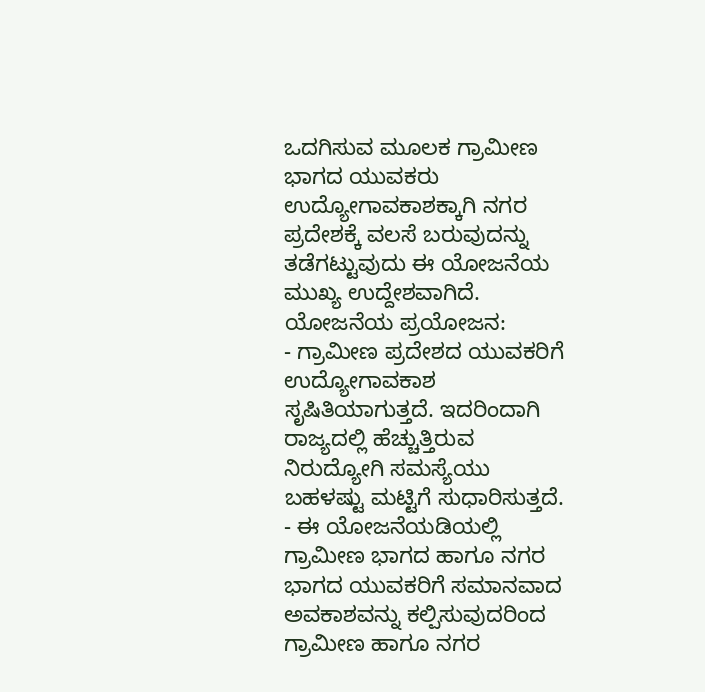ಒದಗಿಸುವ ಮೂಲಕ ಗ್ರಾಮೀಣ ಭಾಗದ ಯುವಕರು ಉದ್ಯೋಗಾವಕಾಶಕ್ಕಾಗಿ ನಗರ ಪ್ರದೇಶಕ್ಕೆ ವಲಸೆ ಬರುವುದನ್ನು ತಡೆಗಟ್ಟುವುದು ಈ ಯೋಜನೆಯ ಮುಖ್ಯ ಉದ್ದೇಶವಾಗಿದೆ.
ಯೋಜನೆಯ ಪ್ರಯೋಜನ:
- ಗ್ರಾಮೀಣ ಪ್ರದೇಶದ ಯುವಕರಿಗೆ ಉದ್ಯೋಗಾವಕಾಶ ಸೃಷಿತಿಯಾಗುತ್ತದೆ. ಇದರಿಂದಾಗಿ ರಾಜ್ಯದಲ್ಲಿ ಹೆಚ್ಚುತ್ತಿರುವ ನಿರುದ್ಯೋಗಿ ಸಮಸ್ಯೆಯು ಬಹಳಷ್ಟು ಮಟ್ಟಿಗೆ ಸುಧಾರಿಸುತ್ತದೆ.
- ಈ ಯೋಜನೆಯಡಿಯಲ್ಲಿ ಗ್ರಾಮೀಣ ಭಾಗದ ಹಾಗೂ ನಗರ ಭಾಗದ ಯುವಕರಿಗೆ ಸಮಾನವಾದ ಅವಕಾಶವನ್ನು ಕಲ್ಪಿಸುವುದರಿಂದ ಗ್ರಾಮೀಣ ಹಾಗೂ ನಗರ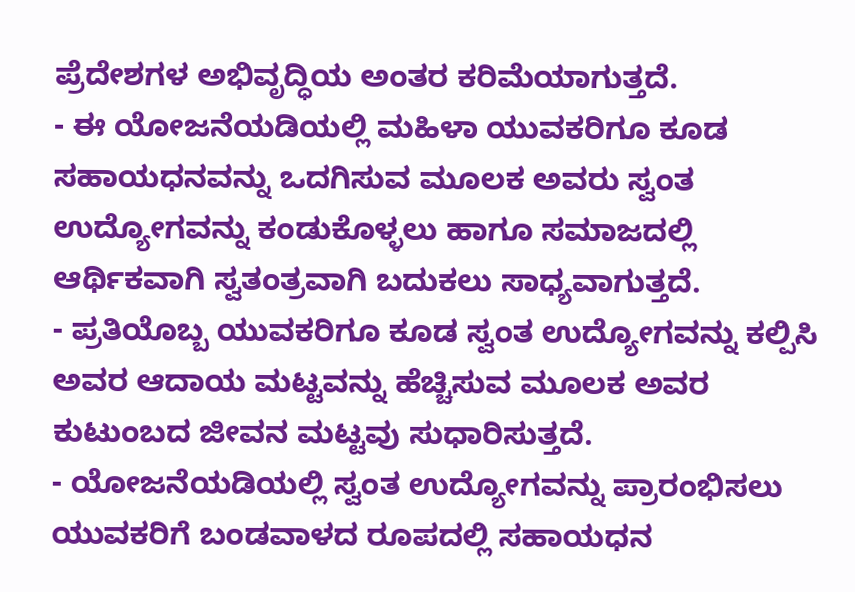ಪ್ರೆದೇಶಗಳ ಅಭಿವೃದ್ಧಿಯ ಅಂತರ ಕರಿಮೆಯಾಗುತ್ತದೆ.
- ಈ ಯೋಜನೆಯಡಿಯಲ್ಲಿ ಮಹಿಳಾ ಯುವಕರಿಗೂ ಕೂಡ ಸಹಾಯಧನವನ್ನು ಒದಗಿಸುವ ಮೂಲಕ ಅವರು ಸ್ವಂತ ಉದ್ಯೋಗವನ್ನು ಕಂಡುಕೊಳ್ಳಲು ಹಾಗೂ ಸಮಾಜದಲ್ಲಿ ಆರ್ಥಿಕವಾಗಿ ಸ್ವತಂತ್ರವಾಗಿ ಬದುಕಲು ಸಾಧ್ಯವಾಗುತ್ತದೆ.
- ಪ್ರತಿಯೊಬ್ಬ ಯುವಕರಿಗೂ ಕೂಡ ಸ್ವಂತ ಉದ್ಯೋಗವನ್ನು ಕಲ್ಪಿಸಿ ಅವರ ಆದಾಯ ಮಟ್ಟವನ್ನು ಹೆಚ್ಚಿಸುವ ಮೂಲಕ ಅವರ ಕುಟುಂಬದ ಜೀವನ ಮಟ್ಟವು ಸುಧಾರಿಸುತ್ತದೆ.
- ಯೋಜನೆಯಡಿಯಲ್ಲಿ ಸ್ವಂತ ಉದ್ಯೋಗವನ್ನು ಪ್ರಾರಂಭಿಸಲು ಯುವಕರಿಗೆ ಬಂಡವಾಳದ ರೂಪದಲ್ಲಿ ಸಹಾಯಧನ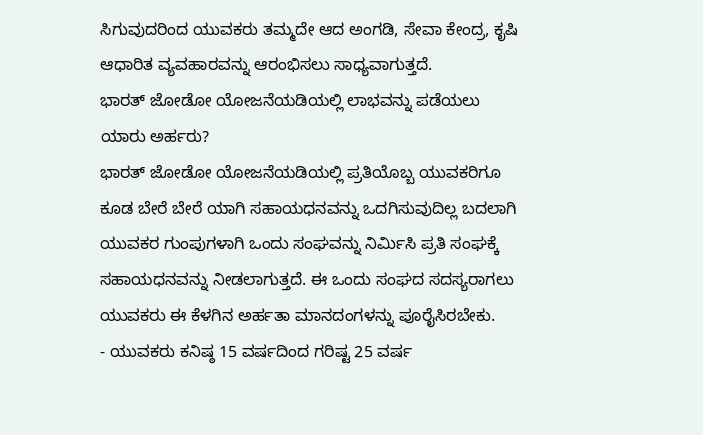ಸಿಗುವುದರಿಂದ ಯುವಕರು ತಮ್ಮದೇ ಆದ ಅಂಗಡಿ, ಸೇವಾ ಕೇಂದ್ರ, ಕೃಷಿ ಆಧಾರಿತ ವ್ಯವಹಾರವನ್ನು ಆರಂಭಿಸಲು ಸಾಧ್ಯವಾಗುತ್ತದೆ.
ಭಾರತ್ ಜೋಡೋ ಯೋಜನೆಯಡಿಯಲ್ಲಿ ಲಾಭವನ್ನು ಪಡೆಯಲು ಯಾರು ಅರ್ಹರು?
ಭಾರತ್ ಜೋಡೋ ಯೋಜನೆಯಡಿಯಲ್ಲಿ ಪ್ರತಿಯೊಬ್ಬ ಯುವಕರಿಗೂ ಕೂಡ ಬೇರೆ ಬೇರೆ ಯಾಗಿ ಸಹಾಯಧನವನ್ನು ಒದಗಿಸುವುದಿಲ್ಲ ಬದಲಾಗಿ ಯುವಕರ ಗುಂಪುಗಳಾಗಿ ಒಂದು ಸಂಘವನ್ನು ನಿರ್ಮಿಸಿ ಪ್ರತಿ ಸಂಘಕ್ಕೆ ಸಹಾಯಧನವನ್ನು ನೀಡಲಾಗುತ್ತದೆ. ಈ ಒಂದು ಸಂಘದ ಸದಸ್ಯರಾಗಲು ಯುವಕರು ಈ ಕೆಳಗಿನ ಅರ್ಹತಾ ಮಾನದಂಗಳನ್ನು ಪೂರೈಸಿರಬೇಕು.
- ಯುವಕರು ಕನಿಷ್ಠ 15 ವರ್ಷದಿಂದ ಗರಿಷ್ಟ 25 ವರ್ಷ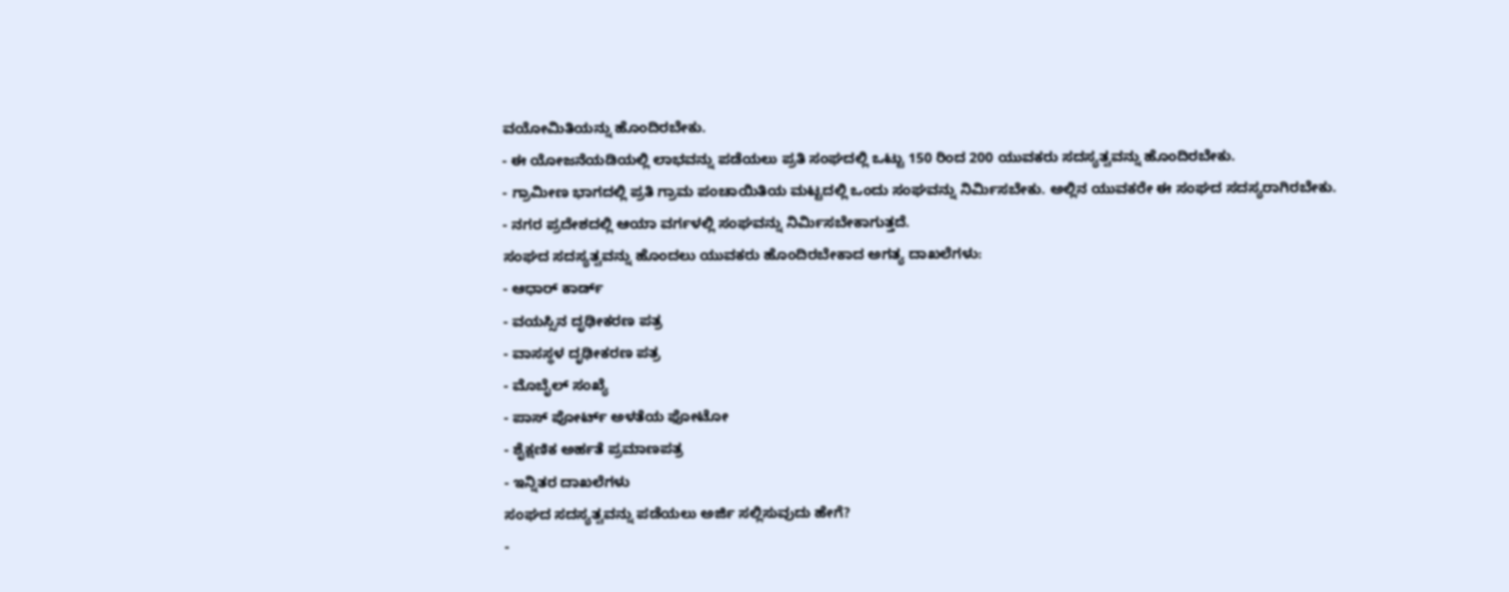ವಯೋಮಿತಿಯನ್ನು ಹೊಂದಿರಬೇಕು.
- ಈ ಯೋಜನೆಯಡಿಯಲ್ಲಿ ಲಾಭವನ್ನು ಪಡೆಯಲು ಪ್ರತಿ ಸಂಘದಲ್ಲಿ ಒಟ್ಟು 150 ರಿಂದ 200 ಯುವಕರು ಸದಸ್ಯತ್ವವನ್ನು ಹೊಂದಿರಬೇಕು.
- ಗ್ರಾಮೀಣ ಭಾಗದಲ್ಲಿ ಪ್ರತಿ ಗ್ರಾಮ ಪಂಚಾಯಿತಿಯ ಮಟ್ಟದಲ್ಲಿ ಒಂದು ಸಂಘವನ್ನು ನಿರ್ಮಿಸಬೇಕು. ಅಲ್ಲಿನ ಯುವಕರೇ ಈ ಸಂಘದ ಸದಸ್ಯರಾಗಿರಬೇಕು.
- ನಗರ ಪ್ರದೇಶದಲ್ಲಿ ಆಯಾ ವರ್ಗಳಲ್ಲಿ ಸಂಘವನ್ನು ನಿರ್ಮಿಸಬೇಕಾಗುತ್ತದೆ.
ಸಂಘದ ಸದಸ್ಯತ್ವವನ್ನು ಹೊಂದಲು ಯುವಕರು ಹೊಂದಿರಬೇಕಾದ ಅಗತ್ಯ ದಾಖಲೆಗಳು:
- ಆಧಾರ್ ಕಾರ್ಡ್
- ವಯಸ್ಸಿನ ದೃಢೀಕರಣ ಪತ್ರ
- ವಾಸಸ್ಥಳ ದೃಢೀಕರಣ ಪತ್ರ
- ಮೊಬೈಲ್ ಸಂಖ್ಯೆ
- ಪಾಸ್ ಪೋರ್ಟ್ ಅಳತೆಯ ಫೋಟೋ
- ಶೈಕ್ಷಣಿಕ ಅರ್ಹತೆ ಪ್ರಮಾಣಪತ್ರ
- ಇನ್ನಿತರ ದಾಖಲೆಗಳು
ಸಂಘದ ಸದಸ್ಯತ್ವವನ್ನು ಪಡೆಯಲು ಅರ್ಜಿ ಸಲ್ಲಿಸುವುದು ಹೇಗೆ?
-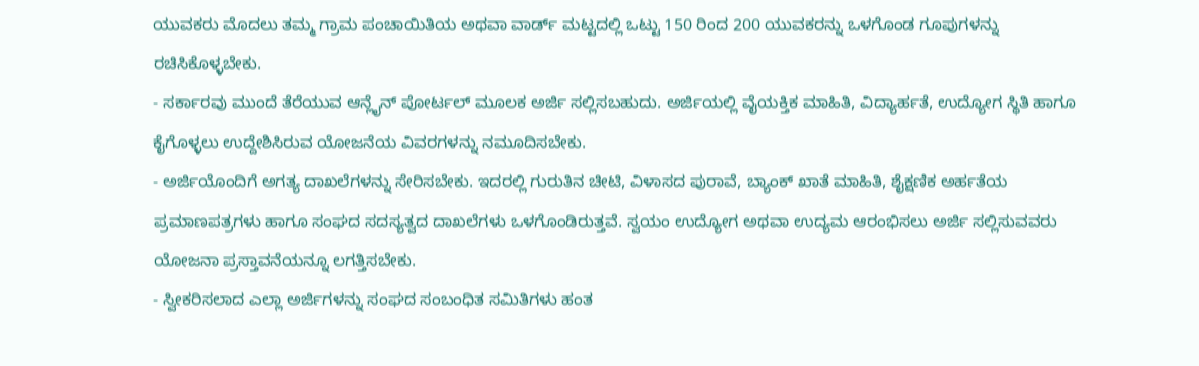ಯುವಕರು ಮೊದಲು ತಮ್ಮ ಗ್ರಾಮ ಪಂಚಾಯಿತಿಯ ಅಥವಾ ವಾರ್ಡ್ ಮಟ್ಟದಲ್ಲಿ ಒಟ್ಟು 150 ರಿಂದ 200 ಯುವಕರನ್ನು ಒಳಗೊಂಡ ಗೂಪುಗಳನ್ನು ರಚಿಸಿಕೊಳ್ಳಬೇಕು.
- ಸರ್ಕಾರವು ಮುಂದೆ ತೆರೆಯುವ ಆನ್ಲೈನ್ ಪೋರ್ಟಲ್ ಮೂಲಕ ಅರ್ಜಿ ಸಲ್ಲಿಸಬಹುದು. ಅರ್ಜಿಯಲ್ಲಿ ವೈಯಕ್ತಿಕ ಮಾಹಿತಿ, ವಿದ್ಯಾರ್ಹತೆ, ಉದ್ಯೋಗ ಸ್ಥಿತಿ ಹಾಗೂ ಕೈಗೊಳ್ಳಲು ಉದ್ದೇಶಿಸಿರುವ ಯೋಜನೆಯ ವಿವರಗಳನ್ನು ನಮೂದಿಸಬೇಕು.
- ಅರ್ಜಿಯೊಂದಿಗೆ ಅಗತ್ಯ ದಾಖಲೆಗಳನ್ನು ಸೇರಿಸಬೇಕು. ಇದರಲ್ಲಿ ಗುರುತಿನ ಚೀಟಿ, ವಿಳಾಸದ ಪುರಾವೆ, ಬ್ಯಾಂಕ್ ಖಾತೆ ಮಾಹಿತಿ, ಶೈಕ್ಷಣಿಕ ಅರ್ಹತೆಯ ಪ್ರಮಾಣಪತ್ರಗಳು ಹಾಗೂ ಸಂಘದ ಸದಸ್ಯತ್ವದ ದಾಖಲೆಗಳು ಒಳಗೊಂಡಿರುತ್ತವೆ. ಸ್ವಯಂ ಉದ್ಯೋಗ ಅಥವಾ ಉದ್ಯಮ ಆರಂಭಿಸಲು ಅರ್ಜಿ ಸಲ್ಲಿಸುವವರು ಯೋಜನಾ ಪ್ರಸ್ತಾವನೆಯನ್ನೂ ಲಗತ್ತಿಸಬೇಕು.
- ಸ್ವೀಕರಿಸಲಾದ ಎಲ್ಲಾ ಅರ್ಜಿಗಳನ್ನು ಸಂಘದ ಸಂಬಂಧಿತ ಸಮಿತಿಗಳು ಹಂತ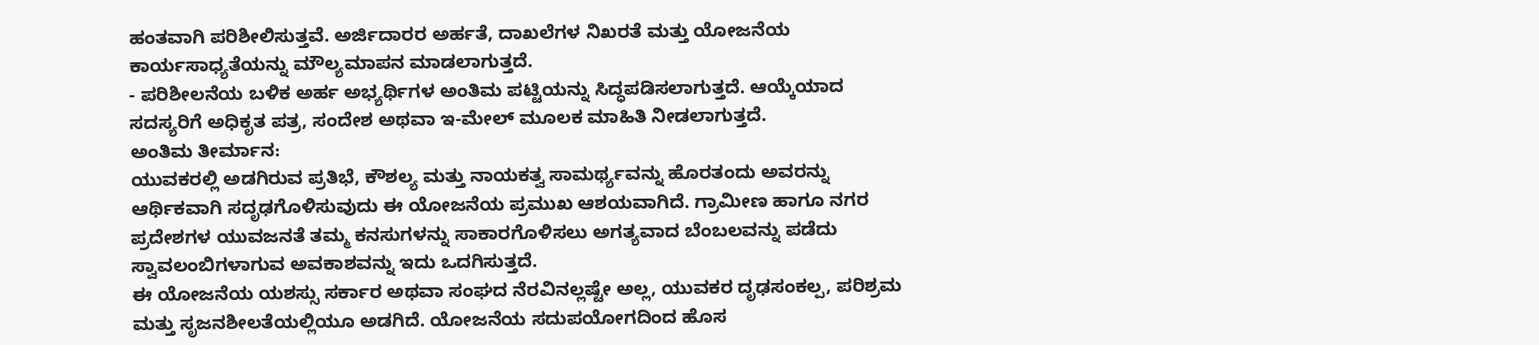ಹಂತವಾಗಿ ಪರಿಶೀಲಿಸುತ್ತವೆ. ಅರ್ಜಿದಾರರ ಅರ್ಹತೆ, ದಾಖಲೆಗಳ ನಿಖರತೆ ಮತ್ತು ಯೋಜನೆಯ ಕಾರ್ಯಸಾಧ್ಯತೆಯನ್ನು ಮೌಲ್ಯಮಾಪನ ಮಾಡಲಾಗುತ್ತದೆ.
- ಪರಿಶೀಲನೆಯ ಬಳಿಕ ಅರ್ಹ ಅಭ್ಯರ್ಥಿಗಳ ಅಂತಿಮ ಪಟ್ಟಿಯನ್ನು ಸಿದ್ಧಪಡಿಸಲಾಗುತ್ತದೆ. ಆಯ್ಕೆಯಾದ ಸದಸ್ಯರಿಗೆ ಅಧಿಕೃತ ಪತ್ರ, ಸಂದೇಶ ಅಥವಾ ಇ-ಮೇಲ್ ಮೂಲಕ ಮಾಹಿತಿ ನೀಡಲಾಗುತ್ತದೆ.
ಅಂತಿಮ ತೀರ್ಮಾನ:
ಯುವಕರಲ್ಲಿ ಅಡಗಿರುವ ಪ್ರತಿಭೆ, ಕೌಶಲ್ಯ ಮತ್ತು ನಾಯಕತ್ವ ಸಾಮರ್ಥ್ಯವನ್ನು ಹೊರತಂದು ಅವರನ್ನು ಆರ್ಥಿಕವಾಗಿ ಸದೃಢಗೊಳಿಸುವುದು ಈ ಯೋಜನೆಯ ಪ್ರಮುಖ ಆಶಯವಾಗಿದೆ. ಗ್ರಾಮೀಣ ಹಾಗೂ ನಗರ ಪ್ರದೇಶಗಳ ಯುವಜನತೆ ತಮ್ಮ ಕನಸುಗಳನ್ನು ಸಾಕಾರಗೊಳಿಸಲು ಅಗತ್ಯವಾದ ಬೆಂಬಲವನ್ನು ಪಡೆದು ಸ್ವಾವಲಂಬಿಗಳಾಗುವ ಅವಕಾಶವನ್ನು ಇದು ಒದಗಿಸುತ್ತದೆ.
ಈ ಯೋಜನೆಯ ಯಶಸ್ಸು ಸರ್ಕಾರ ಅಥವಾ ಸಂಘದ ನೆರವಿನಲ್ಲಷ್ಟೇ ಅಲ್ಲ, ಯುವಕರ ದೃಢಸಂಕಲ್ಪ, ಪರಿಶ್ರಮ ಮತ್ತು ಸೃಜನಶೀಲತೆಯಲ್ಲಿಯೂ ಅಡಗಿದೆ. ಯೋಜನೆಯ ಸದುಪಯೋಗದಿಂದ ಹೊಸ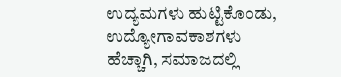ಉದ್ಯಮಗಳು ಹುಟ್ಟಿಕೊಂಡು, ಉದ್ಯೋಗಾವಕಾಶಗಳು ಹೆಚ್ಚಾಗಿ, ಸಮಾಜದಲ್ಲಿ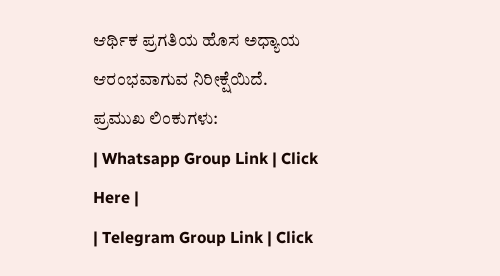ಆರ್ಥಿಕ ಪ್ರಗತಿಯ ಹೊಸ ಅಧ್ಯಾಯ ಆರಂಭವಾಗುವ ನಿರೀಕ್ಷೆಯಿದೆ.
ಪ್ರಮುಖ ಲಿಂಕುಗಳು:
| Whatsapp Group Link | Click Here |
| Telegram Group Link | Click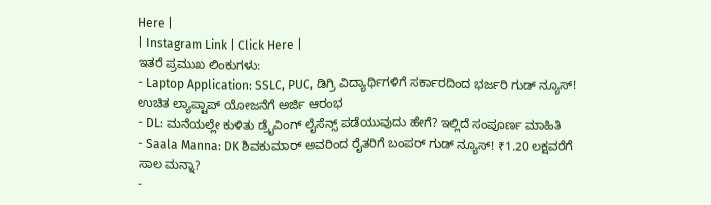Here |
| Instagram Link | Click Here |
ಇತರೆ ಪ್ರಮುಖ ಲಿಂಕುಗಳು:
- Laptop Application: SSLC, PUC, ಡಿಗ್ರಿ ವಿದ್ಯಾರ್ಥಿಗಳಿಗೆ ಸರ್ಕಾರದಿಂದ ಭರ್ಜರಿ ಗುಡ್ ನ್ಯೂಸ್! ಉಚಿತ ಲ್ಯಾಪ್ಟಾಪ್ ಯೋಜನೆಗೆ ಅರ್ಜಿ ಆರಂಭ
- DL: ಮನೆಯಲ್ಲೇ ಕುಳಿತು ಡ್ರೈವಿಂಗ್ ಲೈಸೆನ್ಸ್ ಪಡೆಯುವುದು ಹೇಗೆ? ಇಲ್ಲಿದೆ ಸಂಪೂರ್ಣ ಮಾಹಿತಿ
- Saala Manna: DK ಶಿವಕುಮಾರ್ ಅವರಿಂದ ರೈತರಿಗೆ ಬಂಪರ್ ಗುಡ್ ನ್ಯೂಸ್! ₹1.20 ಲಕ್ಷವರೆಗೆ ಸಾಲ ಮನ್ನಾ?
-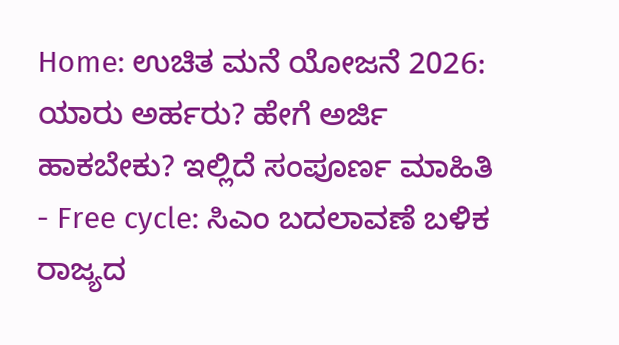Home: ಉಚಿತ ಮನೆ ಯೋಜನೆ 2026: ಯಾರು ಅರ್ಹರು? ಹೇಗೆ ಅರ್ಜಿ ಹಾಕಬೇಕು? ಇಲ್ಲಿದೆ ಸಂಪೂರ್ಣ ಮಾಹಿತಿ
- Free cycle: ಸಿಎಂ ಬದಲಾವಣೆ ಬಳಿಕ ರಾಜ್ಯದ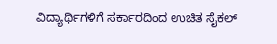ವಿದ್ಯಾರ್ಥಿಗಳಿಗೆ ಸರ್ಕಾರದಿಂದ ಉಚಿತ ಸೈಕಲ್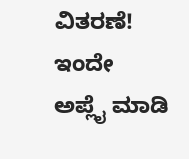ವಿತರಣೆ! ಇಂದೇ ಅಪ್ಲೈ ಮಾಡಿ